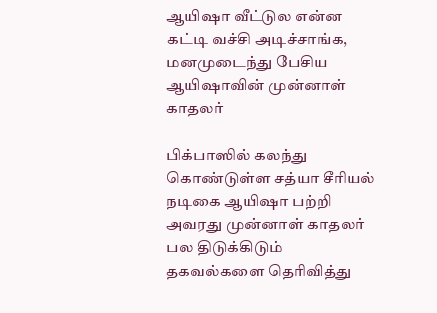ஆயிஷா வீட்டுல என்ன கட்டி வச்சி அடிச்சாங்க, மனமுடைந்து பேசிய ஆயிஷாவின் முன்னாள் காதலர்

பிக்பாஸில் கலந்து கொண்டுள்ள சத்யா சீரியல் நடிகை ஆயிஷா பற்றி அவரது முன்னாள் காதலர் பல திடுக்கிடும் தகவல்களை தெரிவித்து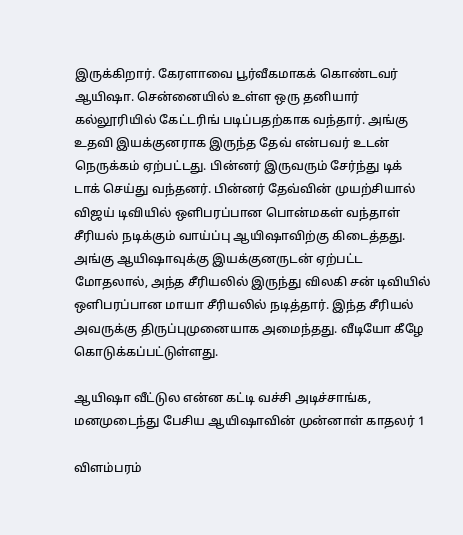இருக்கிறார். கேரளாவை பூர்வீகமாகக் கொண்டவர் ஆயிஷா. சென்னையில் உள்ள ஒரு தனியார் கல்லூரியில் கேட்டரிங் படிப்பதற்காக வந்தார். அங்கு உதவி இயக்குனராக இருந்த தேவ் என்பவர் உடன் நெருக்கம் ஏற்பட்டது. பின்னர் இருவரும் சேர்ந்து டிக் டாக் செய்து வந்தனர். பின்னர் தேவ்வின் முயற்சியால் விஜய் டிவியில் ஒளிபரப்பான பொன்மகள் வந்தாள் சீரியல் நடிக்கும் வாய்ப்பு ஆயிஷாவிற்கு கிடைத்தது. அங்கு ஆயிஷாவுக்கு இயக்குனருடன் ஏற்பட்ட மோதலால், அந்த சீரியலில் இருந்து விலகி சன் டிவியில் ஒளிபரப்பான மாயா சீரியலில் நடித்தார். இந்த சீரியல் அவருக்கு திருப்புமுனையாக அமைந்தது. வீடியோ கீழே கொடுக்கப்பட்டுள்ளது.

ஆயிஷா வீட்டுல என்ன கட்டி வச்சி அடிச்சாங்க, மனமுடைந்து பேசிய ஆயிஷாவின் முன்னாள் காதலர் 1

விளம்பரம்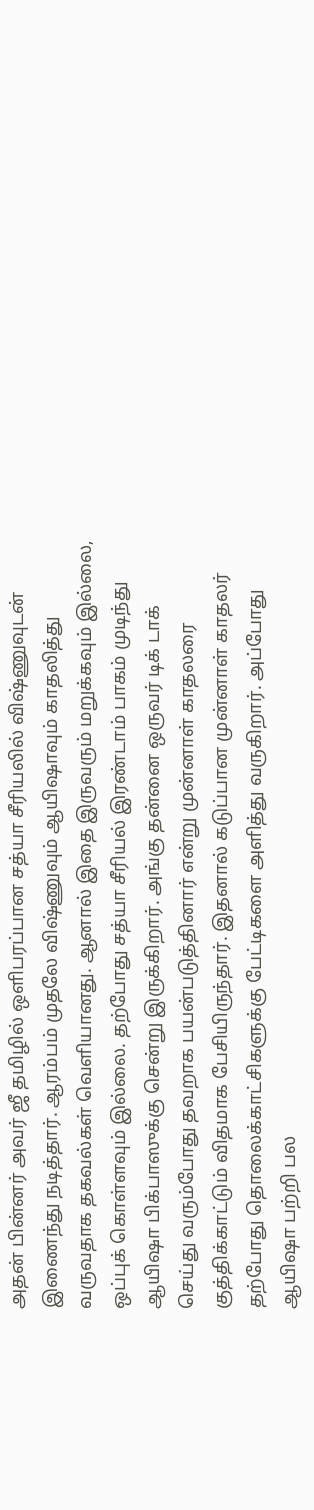அதன் பின்னர் அவர் ஜீ தமிழில் ஒளிபரப்பான சத்யா சீரியலில் விஷ்ணுவுடன் இணைந்து நடித்தார். ஆரம்பம் முதலே விஷ்ணுவும் ஆயிஷாவும் காதலித்து வருவதாக தகவல்கள் வெளியானது. ஆனால் இதை இருவரும் மறுக்கவும் இல்லை, ஒப்புக் கொள்ளவும் இல்லை. தற்போது சத்யா சீரியல் இரண்டாம் பாகம் முடிந்து ஆயிஷா பிக்பாஸுக்கு சென்று இருக்கிறார். அங்கு தன்னை ஒருவர் டிக் டாக் செய்து வரும்போது தவறாக பயன்படுத்தினார் என்று முன்னாள் காதலரை குத்திக்காட்டும் விதமாக பேசியிருந்தார். இதனால் கடுப்பான முன்னாள் காதலர் தற்போது தொலைக்காட்சிகளுக்கு பேட்டிகளை அளித்து வருகிறார். அப்போது ஆயிஷா பற்றி பல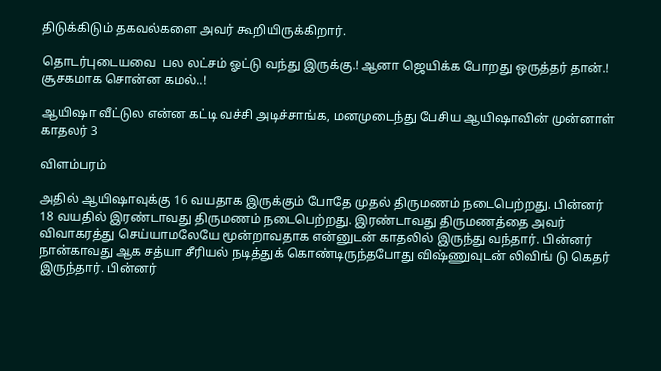திடுக்கிடும் தகவல்களை அவர் கூறியிருக்கிறார்.

தொடர்புடையவை  பல லட்சம் ஓட்டு வந்து இருக்கு.! ஆனா ஜெயிக்க போறது ஒருத்தர் தான்.! சூசகமாக சொன்ன கமல்..!

ஆயிஷா வீட்டுல என்ன கட்டி வச்சி அடிச்சாங்க, மனமுடைந்து பேசிய ஆயிஷாவின் முன்னாள் காதலர் 3

விளம்பரம்

அதில் ஆயிஷாவுக்கு 16 வயதாக இருக்கும் போதே முதல் திருமணம் நடைபெற்றது. பின்னர் 18 வயதில் இரண்டாவது திருமணம் நடைபெற்றது. இரண்டாவது திருமணத்தை அவர் விவாகரத்து செய்யாமலேயே மூன்றாவதாக என்னுடன் காதலில் இருந்து வந்தார். பின்னர் நான்காவது ஆக சத்யா சீரியல் நடித்துக் கொண்டிருந்தபோது விஷ்ணுவுடன் லிவிங் டு கெதர் இருந்தார். பின்னர்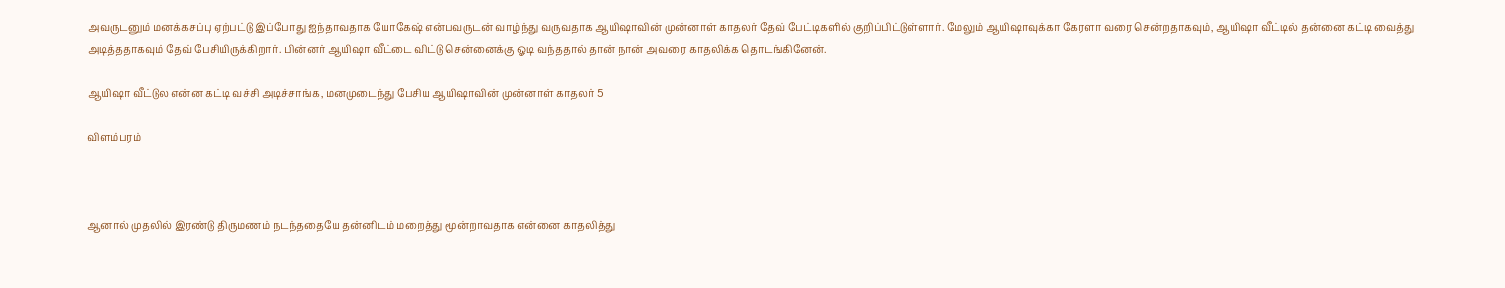அவருடனும் மனக்கசப்பு ஏற்பட்டு இப்போது ஐந்தாவதாக யோகேஷ் என்பவருடன் வாழ்ந்து வருவதாக ஆயிஷாவின் முன்னாள் காதலர் தேவ் பேட்டிகளில் குறிப்பிட்டுள்ளார். மேலும் ஆயிஷாவுக்கா கேரளா வரை சென்றதாகவும், ஆயிஷா வீட்டில் தன்னை கட்டி வைத்து அடித்ததாகவும் தேவ் பேசியிருக்கிறார். பின்னர் ஆயிஷா வீட்டை விட்டு சென்னைக்கு ஓடி வந்ததால் தான் நான் அவரை காதலிக்க தொடங்கினேன்.

ஆயிஷா வீட்டுல என்ன கட்டி வச்சி அடிச்சாங்க, மனமுடைந்து பேசிய ஆயிஷாவின் முன்னாள் காதலர் 5

விளம்பரம்



ஆனால் முதலில் இரண்டு திருமணம் நடந்ததையே தன்னிடம் மறைத்து மூன்றாவதாக என்னை காதலித்து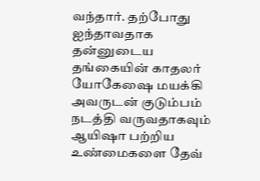வந்தார். தற்போது ஐந்தாவதாக தன்னுடைய தங்கையின் காதலர் யோகேஷை மயக்கி அவருடன் குடும்பம் நடத்தி வருவதாகவும் ஆயிஷா பற்றிய உண்மைகளை தேவ்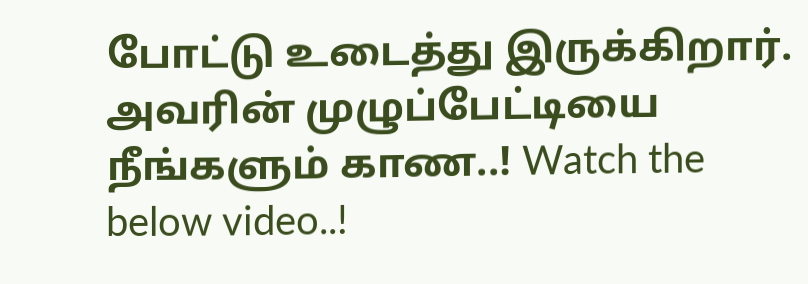போட்டு உடைத்து இருக்கிறார். அவரின் முழுப்பேட்டியை நீங்களும் காண..! Watch the below video..!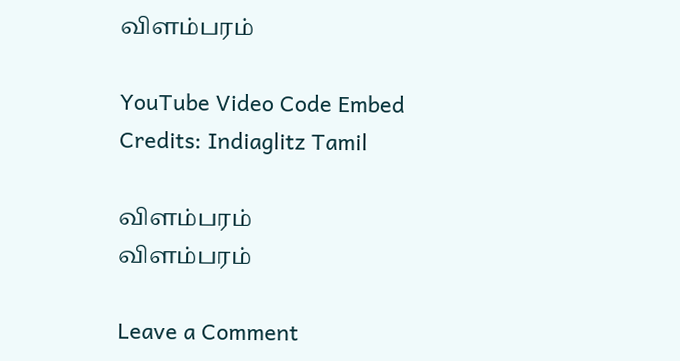விளம்பரம்

YouTube Video Code Embed Credits: Indiaglitz Tamil

விளம்பரம்
விளம்பரம்

Leave a Comment